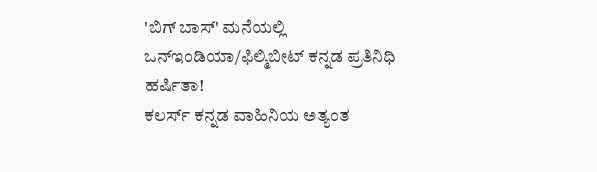'ಬಿಗ್ ಬಾಸ್' ಮನೆಯಲ್ಲಿ ಒನ್ಇಂಡಿಯಾ/ಫಿಲ್ಮಿಬೀಟ್ ಕನ್ನಡ ಪ್ರತಿನಿಧಿ ಹರ್ಷಿತಾ!
ಕಲರ್ಸ್ ಕನ್ನಡ ವಾಹಿನಿಯ ಅತ್ಯಂತ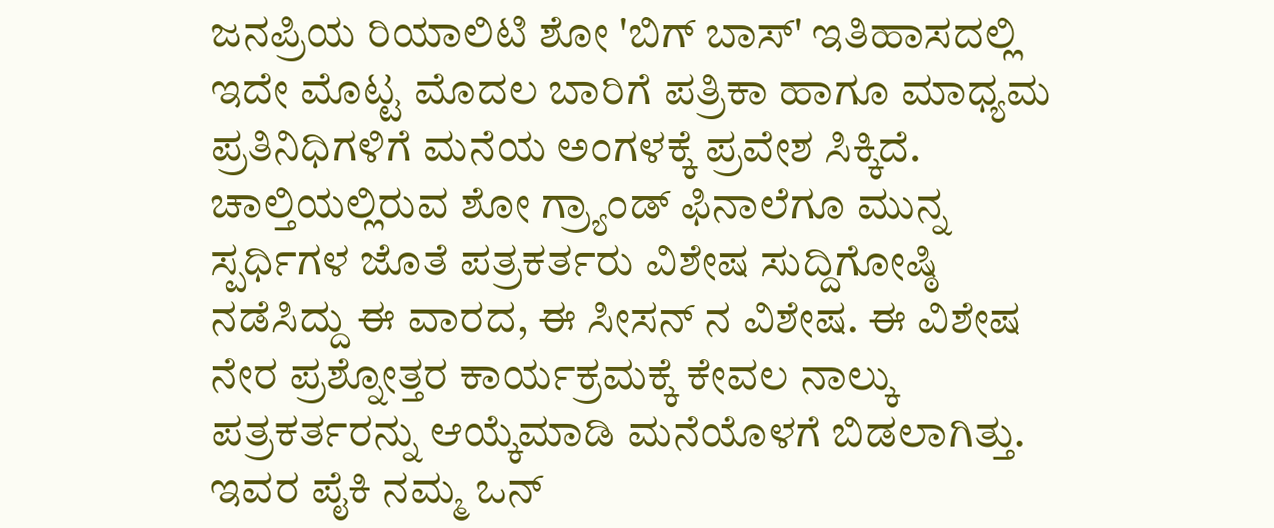ಜನಪ್ರಿಯ ರಿಯಾಲಿಟಿ ಶೋ 'ಬಿಗ್ ಬಾಸ್' ಇತಿಹಾಸದಲ್ಲಿ ಇದೇ ಮೊಟ್ಟ ಮೊದಲ ಬಾರಿಗೆ ಪತ್ರಿಕಾ ಹಾಗೂ ಮಾಧ್ಯಮ ಪ್ರತಿನಿಧಿಗಳಿಗೆ ಮನೆಯ ಅಂಗಳಕ್ಕೆ ಪ್ರವೇಶ ಸಿಕ್ಕಿದೆ.
ಚಾಲ್ತಿಯಲ್ಲಿರುವ ಶೋ ಗ್ರ್ಯಾಂಡ್ ಫಿನಾಲೆಗೂ ಮುನ್ನ ಸ್ಪರ್ಧಿಗಳ ಜೊತೆ ಪತ್ರಕರ್ತರು ವಿಶೇಷ ಸುದ್ದಿಗೋಷ್ಠಿ ನಡೆಸಿದ್ದು ಈ ವಾರದ, ಈ ಸೀಸನ್ ನ ವಿಶೇಷ. ಈ ವಿಶೇಷ ನೇರ ಪ್ರಶ್ನೋತ್ತರ ಕಾರ್ಯಕ್ರಮಕ್ಕೆ ಕೇವಲ ನಾಲ್ಕು ಪತ್ರಕರ್ತರನ್ನು ಆಯ್ಕೆಮಾಡಿ ಮನೆಯೊಳಗೆ ಬಿಡಲಾಗಿತ್ತು. ಇವರ ಪೈಕಿ ನಮ್ಮ ಒನ್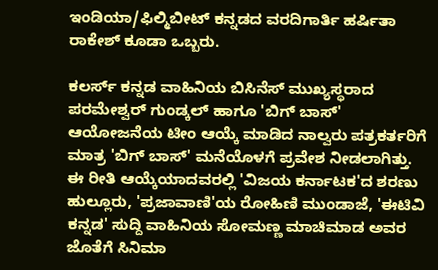ಇಂಡಿಯಾ/ಫಿಲ್ಮಿಬೀಟ್ ಕನ್ನಡದ ವರದಿಗಾರ್ತಿ ಹರ್ಷಿತಾ ರಾಕೇಶ್ ಕೂಡಾ ಒಬ್ಬರು.

ಕಲರ್ಸ್ ಕನ್ನಡ ವಾಹಿನಿಯ ಬಿಸಿನೆಸ್ ಮುಖ್ಯಸ್ಥರಾದ ಪರಮೇಶ್ವರ್ ಗುಂಡ್ಕಲ್ ಹಾಗೂ 'ಬಿಗ್ ಬಾಸ್' ಆಯೋಜನೆಯ ಟೀಂ ಆಯ್ಕೆ ಮಾಡಿದ ನಾಲ್ವರು ಪತ್ರಕರ್ತರಿಗೆ ಮಾತ್ರ 'ಬಿಗ್ ಬಾಸ್' ಮನೆಯೊಳಗೆ ಪ್ರವೇಶ ನೀಡಲಾಗಿತ್ತು. ಈ ರೀತಿ ಆಯ್ಕೆಯಾದವರಲ್ಲಿ 'ವಿಜಯ ಕರ್ನಾಟಕ'ದ ಶರಣು ಹುಲ್ಲೂರು, 'ಪ್ರಜಾವಾಣಿ'ಯ ರೋಹಿಣಿ ಮುಂಡಾಜೆ, 'ಈಟಿವಿ ಕನ್ನಡ' ಸುದ್ದಿ ವಾಹಿನಿಯ ಸೋಮಣ್ಣ ಮಾಚಿಮಾಡ ಅವರ ಜೊತೆಗೆ ಸಿನಿಮಾ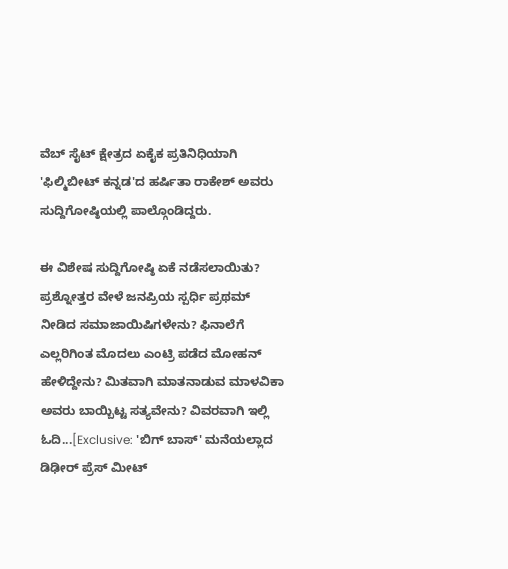ವೆಬ್ ಸೈಟ್ ಕ್ಷೇತ್ರದ ಏಕೈಕ ಪ್ರತಿನಿಧಿಯಾಗಿ 'ಫಿಲ್ಮಿಬೀಟ್ ಕನ್ನಡ'ದ ಹರ್ಷಿತಾ ರಾಕೇಶ್ ಅವರು ಸುದ್ದಿಗೋಷ್ಠಿಯಲ್ಲಿ ಪಾಲ್ಗೊಂಡಿದ್ದರು.

ಈ ವಿಶೇಷ ಸುದ್ದಿಗೋಷ್ಠಿ ಏಕೆ ನಡೆಸಲಾಯಿತು? ಪ್ರಶ್ನೋತ್ತರ ವೇಳೆ ಜನಪ್ರಿಯ ಸ್ಪರ್ಧಿ ಪ್ರಥಮ್ ನೀಡಿದ ಸಮಾಜಾಯಿಷಿಗಳೇನು? ಫಿನಾಲೆಗೆ ಎಲ್ಲರಿಗಿಂತ ಮೊದಲು ಎಂಟ್ರಿ ಪಡೆದ ಮೋಹನ್ ಹೇಳಿದ್ದೇನು? ಮಿತವಾಗಿ ಮಾತನಾಡುವ ಮಾಳವಿಕಾ ಅವರು ಬಾಯ್ಬಿಟ್ಟ ಸತ್ಯವೇನು? ವಿವರವಾಗಿ ಇಲ್ಲಿ ಓದಿ...[Exclusive: 'ಬಿಗ್ ಬಾಸ್' ಮನೆಯಲ್ಲಾದ ಡಿಢೀರ್ ಪ್ರೆಸ್ ಮೀಟ್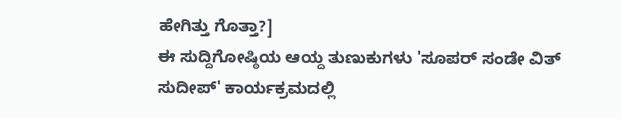ಹೇಗಿತ್ತು ಗೊತ್ತಾ?]
ಈ ಸುದ್ದಿಗೋಷ್ಠಿಯ ಆಯ್ದ ತುಣುಕುಗಳು 'ಸೂಪರ್ ಸಂಡೇ ವಿತ್ ಸುದೀಪ್' ಕಾರ್ಯಕ್ರಮದಲ್ಲಿ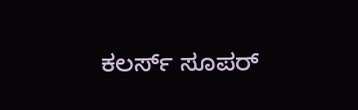ಕಲರ್ಸ್ ಸೂಪರ್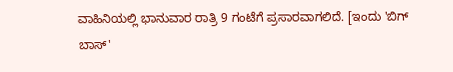ವಾಹಿನಿಯಲ್ಲಿ ಭಾನುವಾರ ರಾತ್ರಿ 9 ಗಂಟೆಗೆ ಪ್ರಸಾರವಾಗಲಿದೆ. [ಇಂದು 'ಬಿಗ್ ಬಾಸ್'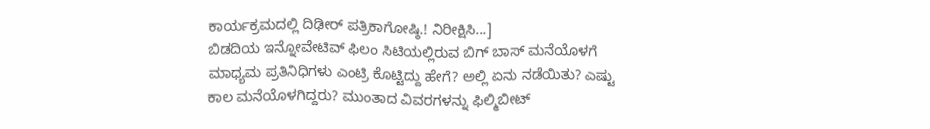ಕಾರ್ಯಕ್ರಮದಲ್ಲಿ ದಿಢೀರ್ ಪತ್ರಿಕಾಗೋಷ್ಠಿ.! ನಿರೀಕ್ಷಿಸಿ...]
ಬಿಡದಿಯ ಇನ್ನೋವೇಟಿವ್ ಫಿಲಂ ಸಿಟಿಯಲ್ಲಿರುವ ಬಿಗ್ ಬಾಸ್ ಮನೆಯೊಳಗೆ ಮಾಧ್ಯಮ ಪ್ರತಿನಿಧಿಗಳು ಎಂಟ್ರಿ ಕೊಟ್ಟಿದ್ದು ಹೇಗೆ? ಅಲ್ಲಿ ಏನು ನಡೆಯಿತು? ಎಷ್ಟು ಕಾಲ ಮನೆಯೊಳಗಿದ್ದರು? ಮುಂತಾದ ವಿವರಗಳನ್ನು ಫಿಲ್ಮಿಬೀಟ್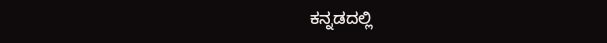ಕನ್ನಡದಲ್ಲಿ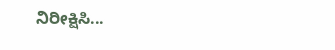ನಿರೀಕ್ಷಿಸಿ...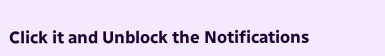Click it and Unblock the Notifications